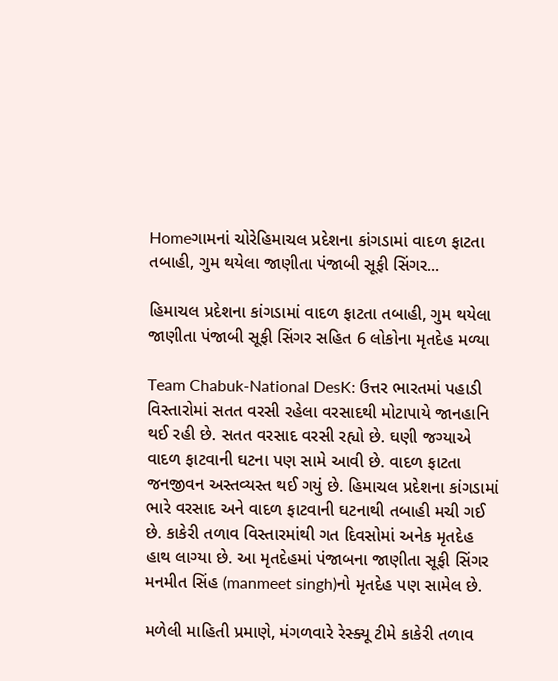Homeગામનાં ચોરેહિમાચલ પ્રદેશના કાંગડામાં વાદળ ફાટતા તબાહી, ગુમ થયેલા જાણીતા પંજાબી સૂફી સિંગર...

હિમાચલ પ્રદેશના કાંગડામાં વાદળ ફાટતા તબાહી, ગુમ થયેલા જાણીતા પંજાબી સૂફી સિંગર સહિત 6 લોકોના મૃતદેહ મળ્યા

Team Chabuk-National DesK: ઉત્તર ભારતમાં પહાડી વિસ્તારોમાં સતત વરસી રહેલા વરસાદથી મોટાપાયે જાનહાનિ થઈ રહી છે. સતત વરસાદ વરસી રહ્યો છે. ઘણી જગ્યાએ વાદળ ફાટવાની ઘટના પણ સામે આવી છે. વાદળ ફાટતા જનજીવન અસ્તવ્યસ્ત થઈ ગયું છે. હિમાચલ પ્રદેશના કાંગડામાં ભારે વરસાદ અને વાદળ ફાટવાની ઘટનાથી તબાહી મચી ગઈ છે. કાકેરી તળાવ વિસ્તારમાંથી ગત દિવસોમાં અનેક મૃતદેહ હાથ લાગ્યા છે. આ મૃતદેહમાં પંજાબના જાણીતા સૂફી સિંગર મનમીત સિંહ (manmeet singh)નો મૃતદેહ પણ સામેલ છે.

મળેલી માહિતી પ્રમાણે, મંગળવારે રેસ્ક્યૂ ટીમે કાકેરી તળાવ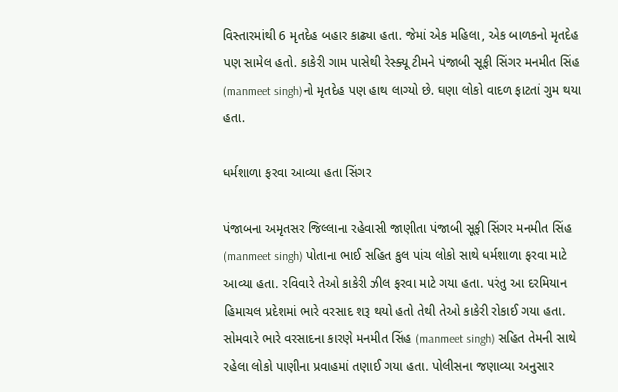વિસ્તારમાંથી 6 મૃતદેહ બહાર કાઢ્યા હતા. જેમાં એક મહિલા, એક બાળકનો મૃતદેહ પણ સામેલ હતો. કાકેરી ગામ પાસેથી રેસ્ક્યૂ ટીમને પંજાબી સૂફી સિંગર મનમીત સિંહ (manmeet singh)નો મૃતદેહ પણ હાથ લાગ્યો છે. ઘણા લોકો વાદળ ફાટતાં ગુમ થયા હતા.

ધર્મશાળા ફરવા આવ્યા હતા સિંગર

પંજાબના અમૃતસર જિલ્લાના રહેવાસી જાણીતા પંજાબી સૂફી સિંગર મનમીત સિંહ (manmeet singh) પોતાના ભાઈ સહિત કુલ પાંચ લોકો સાથે ધર્મશાળા ફરવા માટે આવ્યા હતા. રવિવારે તેઓ કાકેરી ઝીલ ફરવા માટે ગયા હતા. પરંતુ આ દરમિયાન હિમાચલ પ્રદેશમાં ભારે વરસાદ શરૂ થયો હતો તેથી તેઓ કાકેરી રોકાઈ ગયા હતા. સોમવારે ભારે વરસાદના કારણે મનમીત સિંહ (manmeet singh) સહિત તેમની સાથે રહેલા લોકો પાણીના પ્રવાહમાં તણાઈ ગયા હતા. પોલીસના જણાવ્યા અનુસાર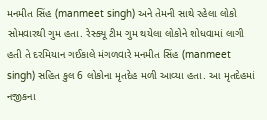મનમીત સિંહ (manmeet singh) અને તેમની સાથે રહેલા લોકો સોમવારથી ગુમ હતા. રેસ્ક્યૂ ટીમ ગુમ થયેલા લોકોને શોધવામાં લાગી હતી તે દરમિયાન ગઈકાલે મંગળવારે મનમીત સિંહ (manmeet singh) સહિત કુલ 6 લોકોના મૃતદેહ મળી આવ્યા હતા. આ મૃતદેહમાં નજીકના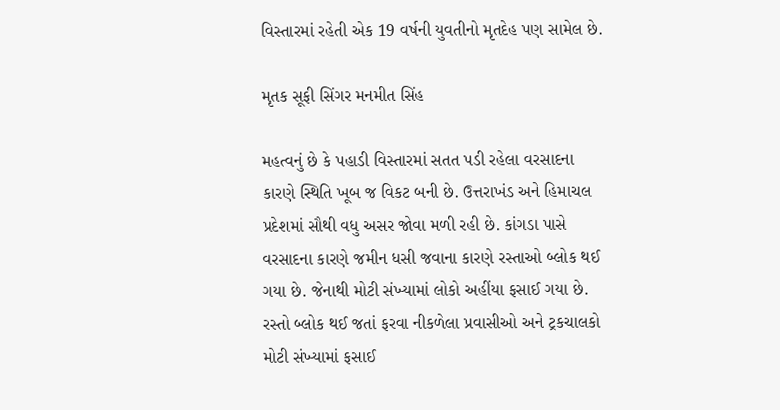વિસ્તારમાં રહેતી એક 19 વર્ષની યુવતીનો મૃતદેહ પણ સામેલ છે.

મૃતક સૂફી સિંગર મનમીત સિંહ

મહત્વનું છે કે પહાડી વિસ્તારમાં સતત પડી રહેલા વરસાદના કારણે સ્થિતિ ખૂબ જ વિકટ બની છે. ઉત્તરાખંડ અને હિમાચલ પ્રદેશમાં સૌથી વધુ અસર જોવા મળી રહી છે. કાંગડા પાસે વરસાદના કારણે જમીન ધસી જવાના કારણે રસ્તાઓ બ્લોક થઈ ગયા છે. જેનાથી મોટી સંખ્યામાં લોકો અહીંયા ફસાઈ ગયા છે. રસ્તો બ્લોક થઈ જતાં ફરવા નીકળેલા પ્રવાસીઓ અને ટ્રકચાલકો મોટી સંખ્યામાં ફસાઈ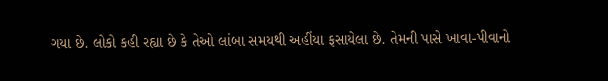ગયા છે. લોકો કહી રહ્યા છે કે તેઓ લાંબા સમયથી અહીંયા ફસાયેલા છે. તેમની પાસે ખાવા-પીવાનો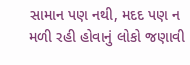સામાન પણ નથી, મદદ પણ ન મળી રહી હોવાનું લોકો જણાવી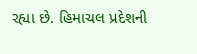રહ્યા છે. હિમાચલ પ્રદેશની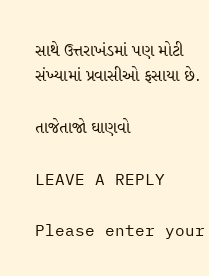સાથે ઉત્તરાખંડમાં પણ મોટી સંખ્યામાં પ્રવાસીઓ ફસાયા છે.

તાજેતાજો ઘાણવો

LEAVE A REPLY

Please enter your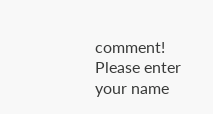comment!
Please enter your name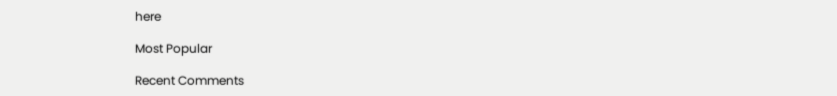here

Most Popular

Recent Comments